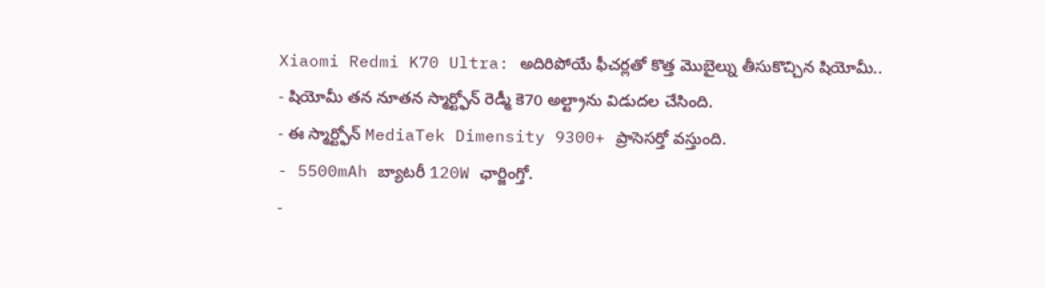Xiaomi Redmi K70 Ultra: అదిరిపోయే ఫీచర్లతో కొత్త మొబైల్ను తీసుకొచ్చిన షియోమీ..
- షియోమీ తన నూతన స్మార్ట్ఫోన్ రెడ్మీ కె70 అల్ట్రాను విడుదల చేసింది.
- ఈ స్మార్ట్ఫోన్ MediaTek Dimensity 9300+ ప్రాసెసర్తో వస్తుంది.
- 5500mAh బ్యాటరీ 120W ఛార్జింగ్తో.
-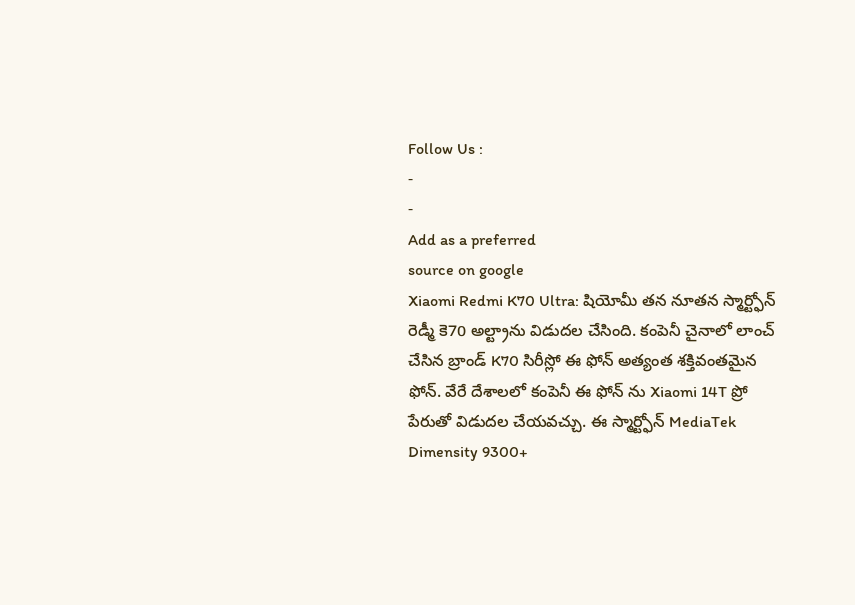Follow Us :
-
-
Add as a preferred
source on google
Xiaomi Redmi K70 Ultra: షియోమీ తన నూతన స్మార్ట్ఫోన్ రెడ్మీ కె70 అల్ట్రాను విడుదల చేసింది. కంపెనీ చైనాలో లాంచ్ చేసిన బ్రాండ్ K70 సిరీస్లో ఈ ఫోన్ అత్యంత శక్తివంతమైన ఫోన్. వేరే దేశాలలో కంపెనీ ఈ ఫోన్ ను Xiaomi 14T ప్రో పేరుతో విడుదల చేయవచ్చు. ఈ స్మార్ట్ఫోన్ MediaTek Dimensity 9300+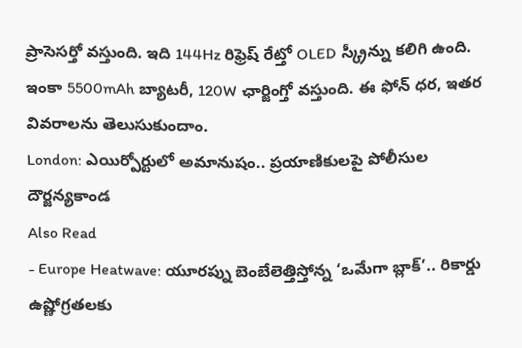ప్రాసెసర్తో వస్తుంది. ఇది 144Hz రిఫ్రెష్ రేట్తో OLED స్క్రీన్ను కలిగి ఉంది. ఇంకా 5500mAh బ్యాటరీ, 120W ఛార్జింగ్తో వస్తుంది. ఈ ఫోన్ ధర, ఇతర వివరాలను తెలుసుకుందాం.
London: ఎయిర్పోర్టులో అమానుషం.. ప్రయాణికులపై పోలీసుల దౌర్జన్యకాండ
Also Read
- Europe Heatwave: యూరప్ను బెంబేలెత్తిస్తోన్న ‘ఒమేగా బ్లాక్’.. రికార్డు ఉష్ణోగ్రతలకు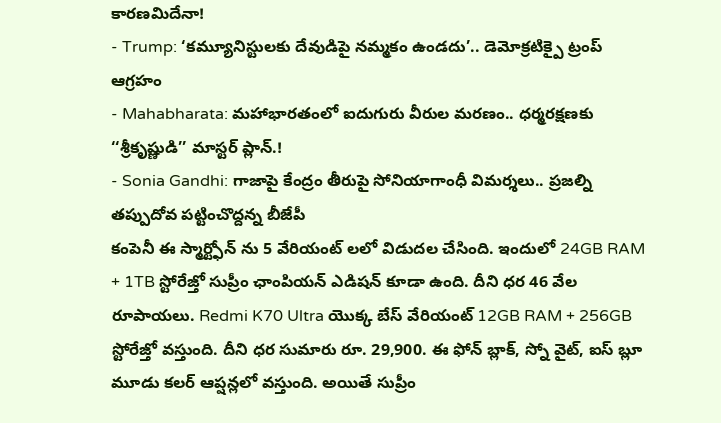కారణమిదేనా!
- Trump: ‘కమ్యూనిస్టులకు దేవుడిపై నమ్మకం ఉండదు’.. డెమోక్రటిక్పై ట్రంప్ ఆగ్రహం
- Mahabharata: మహాభారతంలో ఐదుగురు వీరుల మరణం.. ధర్మరక్షణకు ‘‘శ్రీకృష్ణుడి’’ మాస్టర్ ప్లాన్.!
- Sonia Gandhi: గాజాపై కేంద్రం తీరుపై సోనియాగాంధీ విమర్శలు.. ప్రజల్ని తప్పుదోవ పట్టించొద్దన్న బీజేపీ
కంపెనీ ఈ స్మార్ట్ఫోన్ ను 5 వేరియంట్ లలో విడుదల చేసింది. ఇందులో 24GB RAM + 1TB స్టోరేజ్తో సుప్రీం ఛాంపియన్ ఎడిషన్ కూడా ఉంది. దీని ధర 46 వేల రూపాయలు. Redmi K70 Ultra యొక్క బేస్ వేరియంట్ 12GB RAM + 256GB స్టోరేజ్తో వస్తుంది. దీని ధర సుమారు రూ. 29,900. ఈ ఫోన్ బ్లాక్, స్నో వైట్, ఐస్ బ్లూ మూడు కలర్ ఆప్షన్లలో వస్తుంది. అయితే సుప్రీం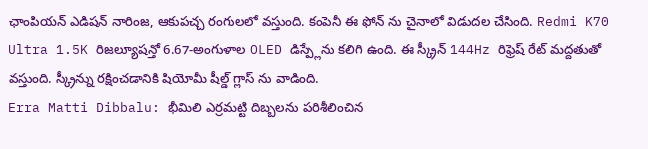ఛాంపియన్ ఎడిషన్ నారింజ, ఆకుపచ్చ రంగులలో వస్తుంది. కంపెనీ ఈ ఫోన్ ను చైనాలో విడుదల చేసింది. Redmi K70 Ultra 1.5K రిజల్యూషన్తో 6.67-అంగుళాల OLED డిస్ప్లేను కలిగి ఉంది. ఈ స్క్రీన్ 144Hz రిఫ్రెష్ రేట్ మద్దతుతో వస్తుంది. స్క్రీన్ను రక్షించడానికి షియోమీ షీల్డ్ గ్లాస్ ను వాడింది.
Erra Matti Dibbalu: భీమిలి ఎర్రమట్టి దిబ్బలను పరిశీలించిన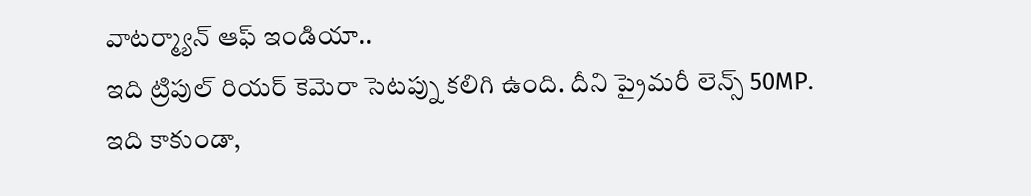వాటర్మ్యాన్ ఆఫ్ ఇండియా..
ఇది ట్రిపుల్ రియర్ కెమెరా సెటప్ను కలిగి ఉంది. దీని ప్రైమరీ లెన్స్ 50MP. ఇది కాకుండా,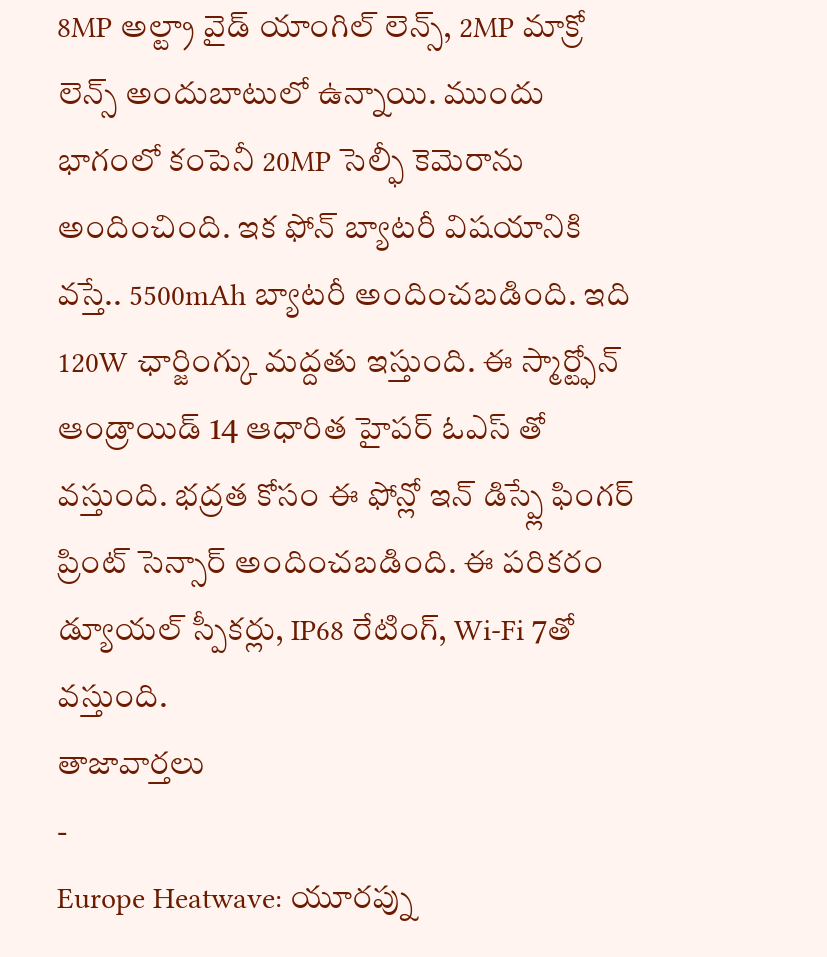8MP అల్ట్రా వైడ్ యాంగిల్ లెన్స్, 2MP మాక్రో లెన్స్ అందుబాటులో ఉన్నాయి. ముందు భాగంలో కంపెనీ 20MP సెల్ఫీ కెమెరాను అందించింది. ఇక ఫోన్ బ్యాటరీ విషయానికి వస్తే.. 5500mAh బ్యాటరీ అందించబడింది. ఇది 120W ఛార్జింగ్కు మద్దతు ఇస్తుంది. ఈ స్మార్ట్ఫోన్ ఆండ్రాయిడ్ 14 ఆధారిత హైపర్ ఓఎస్ తో వస్తుంది. భద్రత కోసం ఈ ఫోన్లో ఇన్ డిస్ప్లే ఫింగర్ ప్రింట్ సెన్సార్ అందించబడింది. ఈ పరికరం డ్యూయల్ స్పీకర్లు, IP68 రేటింగ్, Wi-Fi 7తో వస్తుంది.
తాజావార్తలు
-
Europe Heatwave: యూరప్ను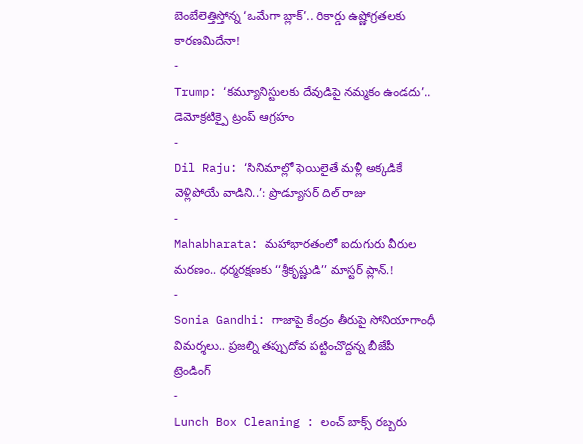బెంబేలెత్తిస్తోన్న ‘ఒమేగా బ్లాక్’.. రికార్డు ఉష్ణోగ్రతలకు కారణమిదేనా!
-
Trump: ‘కమ్యూనిస్టులకు దేవుడిపై నమ్మకం ఉండదు’.. డెమోక్రటిక్పై ట్రంప్ ఆగ్రహం
-
Dil Raju: ‘సినిమాల్లో ఫెయిలైతే మళ్లీ అక్కడికే వెళ్లిపోయే వాడిని..’: ప్రొడ్యూసర్ దిల్ రాజు
-
Mahabharata: మహాభారతంలో ఐదుగురు వీరుల మరణం.. ధర్మరక్షణకు ‘‘శ్రీకృష్ణుడి’’ మాస్టర్ ప్లాన్.!
-
Sonia Gandhi: గాజాపై కేంద్రం తీరుపై సోనియాగాంధీ విమర్శలు.. ప్రజల్ని తప్పుదోవ పట్టించొద్దన్న బీజేపీ
ట్రెండింగ్
-
Lunch Box Cleaning : లంచ్ బాక్స్ రబ్బరు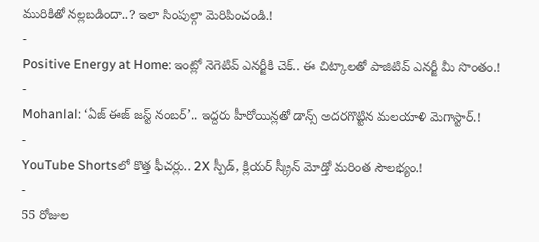మురికితో నల్లబడిందా..? ఇలా సింపుల్గా మెరిపించండి.!
-
Positive Energy at Home: ఇంట్లో నెగెటివ్ ఎనర్జీకి చెక్.. ఈ చిట్కాలతో పాజిటివ్ ఎనర్జీ మీ సొంతం.!
-
Mohanlal: ‘ఏజ్ ఈజ్ జస్ట్ నంబర్’.. ఇద్దరు హీరోయిన్లతో డాన్స్ అదరగొట్టిన మలయాళి మెగాస్టార్.!
-
YouTube Shortsలో కొత్త ఫీచర్లు.. 2X స్పీడ్, క్లియర్ స్క్రీన్ మోడ్తో మరింత సౌలభ్యం.!
-
55 రోజుల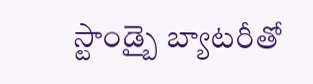స్టాండ్బై బ్యాటరీతో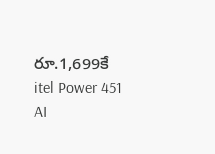రూ.1,699కే itel Power 451 AI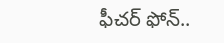ఫీచర్ ఫోన్..